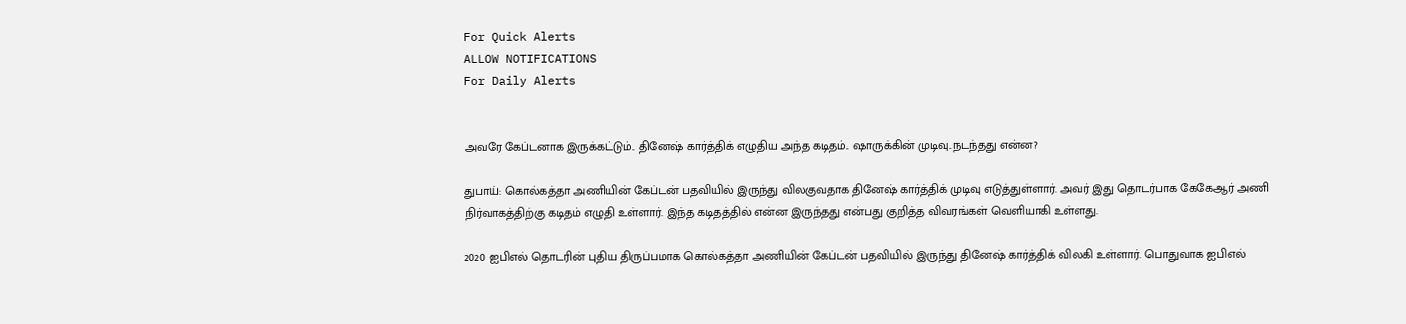For Quick Alerts
ALLOW NOTIFICATIONS
For Daily Alerts


அவரே கேப்டனாக இருக்கட்டும்.. தினேஷ் கார்த்திக் எழுதிய அந்த கடிதம்.. ஷாருக்கின் முடிவு..நடந்தது என்ன?

துபாய்: கொல்கத்தா அணியின் கேப்டன் பதவியில் இருந்து விலகுவதாக தினேஷ் கார்த்திக் முடிவு எடுத்துள்ளார். அவர் இது தொடர்பாக கேகேஆர் அணி நிர்வாகத்திற்கு கடிதம் எழுதி உள்ளார். இந்த கடிதத்தில் என்ன இருந்தது என்பது குறித்த விவரங்கள் வெளியாகி உள்ளது.

2020 ஐபிஎல் தொடரின் புதிய திருப்பமாக கொல்கத்தா அணியின் கேப்டன் பதவியில் இருந்து தினேஷ் கார்த்திக் விலகி உள்ளார். பொதுவாக ஐபிஎல்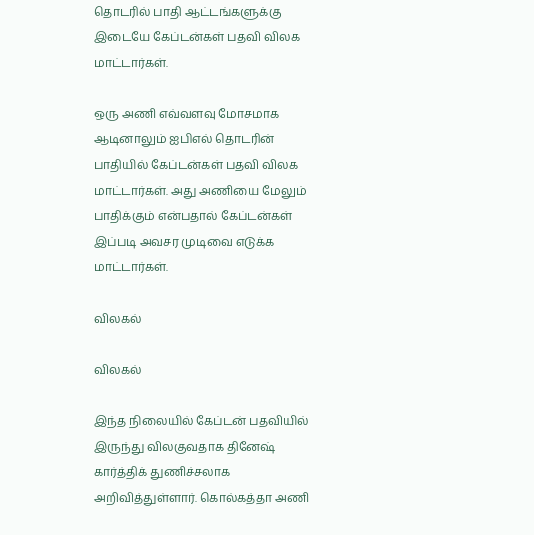தொடரில் பாதி ஆட்டங்களுக்கு இடையே கேப்டன்கள் பதவி விலக மாட்டார்கள்.

ஒரு அணி எவ்வளவு மோசமாக ஆடினாலும் ஐபிஎல் தொடரின் பாதியில் கேப்டன்கள் பதவி விலக மாட்டார்கள். அது அணியை மேலும் பாதிக்கும் என்பதால் கேப்டன்கள் இப்படி அவசர முடிவை எடுக்க மாட்டார்கள்.

விலகல்

விலகல்

இந்த நிலையில் கேப்டன் பதவியில் இருந்து விலகுவதாக தினேஷ் கார்த்திக் துணிச்சலாக அறிவித்துள்ளார். கொல்கத்தா அணி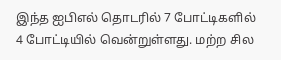இந்த ஐபிஎல் தொடரில் 7 போட்டிகளில் 4 போட்டியில் வென்றுள்ளது. மற்ற சில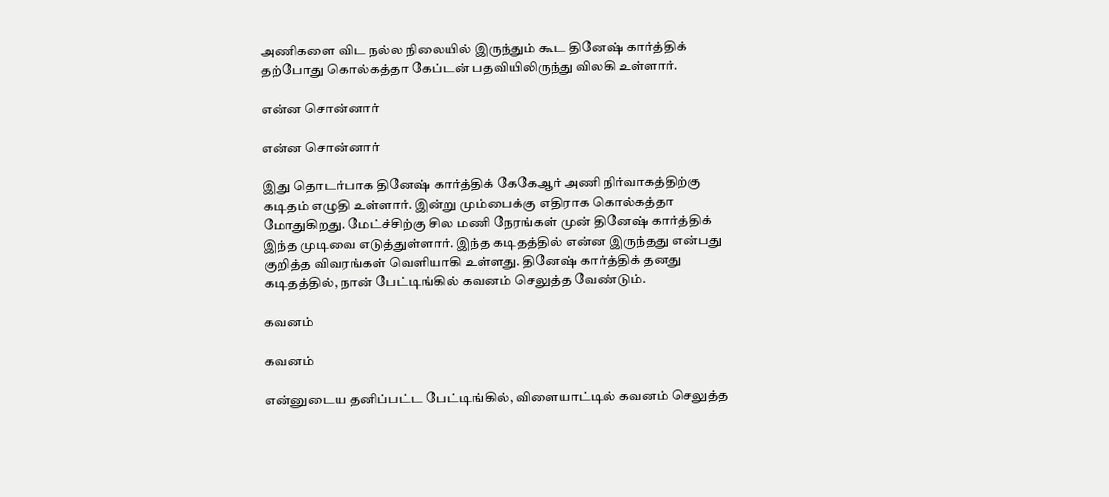அணிகளை விட நல்ல நிலையில் இருந்தும் கூட தினேஷ் கார்த்திக் தற்போது கொல்கத்தா கேப்டன் பதவியிலிருந்து விலகி உள்ளார்.

என்ன சொன்னார்

என்ன சொன்னார்

இது தொடர்பாக தினேஷ் கார்த்திக் கேகேஆர் அணி நிர்வாகத்திற்கு கடிதம் எழுதி உள்ளார். இன்று மும்பைக்கு எதிராக கொல்கத்தா மோதுகிறது. மேட்ச்சிற்கு சில மணி நேரங்கள் முன் தினேஷ் கார்த்திக் இந்த முடிவை எடுத்துள்ளார். இந்த கடிதத்தில் என்ன இருந்தது என்பது குறித்த விவரங்கள் வெளியாகி உள்ளது. தினேஷ் கார்த்திக் தனது கடிதத்தில், நான் பேட்டிங்கில் கவனம் செலுத்த வேண்டும்.

கவனம்

கவனம்

என்னுடைய தனிப்பட்ட பேட்டிங்கில், விளையாட்டில் கவனம் செலுத்த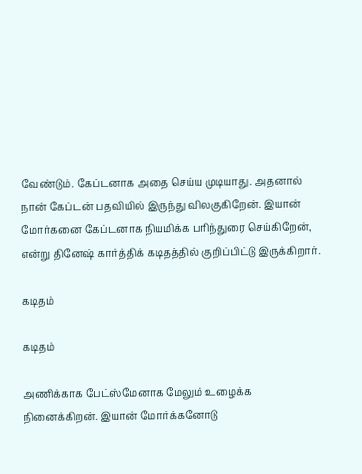வேண்டும். கேப்டனாக அதை செய்ய முடியாது. அதனால் நான் கேப்டன் பதவியில் இருந்து விலகுகிறேன். இயான் மோர்கனை கேப்டனாக நியமிக்க பரிந்துரை செய்கிறேன், என்று தினேஷ் கார்த்திக் கடிதத்தில் குறிப்பிட்டு இருக்கிறார்.

கடிதம்

கடிதம்

அணிக்காக பேட்ஸ்மேனாக மேலும் உழைக்க நினைக்கிறன். இயான் மோர்க்கனோடு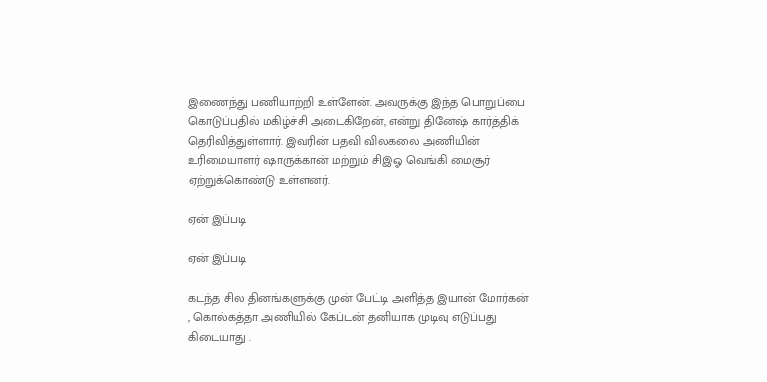இணைந்து பணியாற்றி உள்ளேன். அவருக்கு இந்த பொறுப்பை கொடுப்பதில் மகிழ்ச்சி அடைகிறேன், என்று தினேஷ் கார்த்திக் தெரிவித்துள்ளார். இவரின் பதவி விலகலை அணியின் உரிமையாளர் ஷாருக்கான் மற்றும் சிஇஓ வெங்கி மைசூர் ஏற்றுக்கொண்டு உள்ளனர்.

ஏன் இப்படி

ஏன் இப்படி

கடந்த சில தினங்களுக்கு முன் பேட்டி அளித்த இயான் மோர்கன் , கொல்கத்தா அணியில் கேப்டன் தனியாக முடிவு எடுப்பது கிடையாது .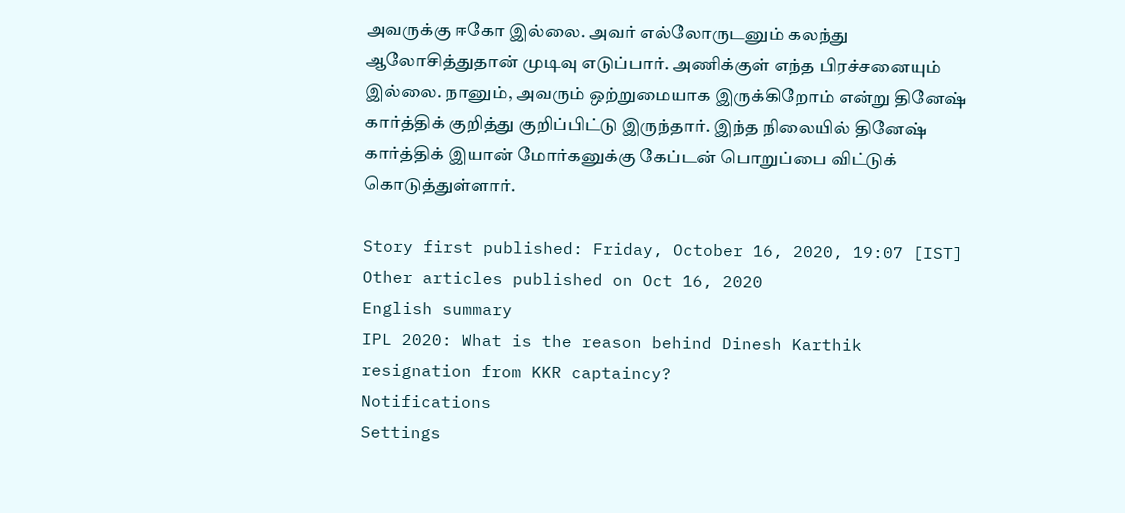அவருக்கு ஈகோ இல்லை. அவர் எல்லோருடனும் கலந்து ஆலோசித்துதான் முடிவு எடுப்பார். அணிக்குள் எந்த பிரச்சனையும் இல்லை. நானும், அவரும் ஒற்றுமையாக இருக்கிறோம் என்று தினேஷ் கார்த்திக் குறித்து குறிப்பிட்டு இருந்தார். இந்த நிலையில் தினேஷ் கார்த்திக் இயான் மோர்கனுக்கு கேப்டன் பொறுப்பை விட்டுக் கொடுத்துள்ளார்.

Story first published: Friday, October 16, 2020, 19:07 [IST]
Other articles published on Oct 16, 2020
English summary
IPL 2020: What is the reason behind Dinesh Karthik resignation from KKR captaincy?
Notifications
Settings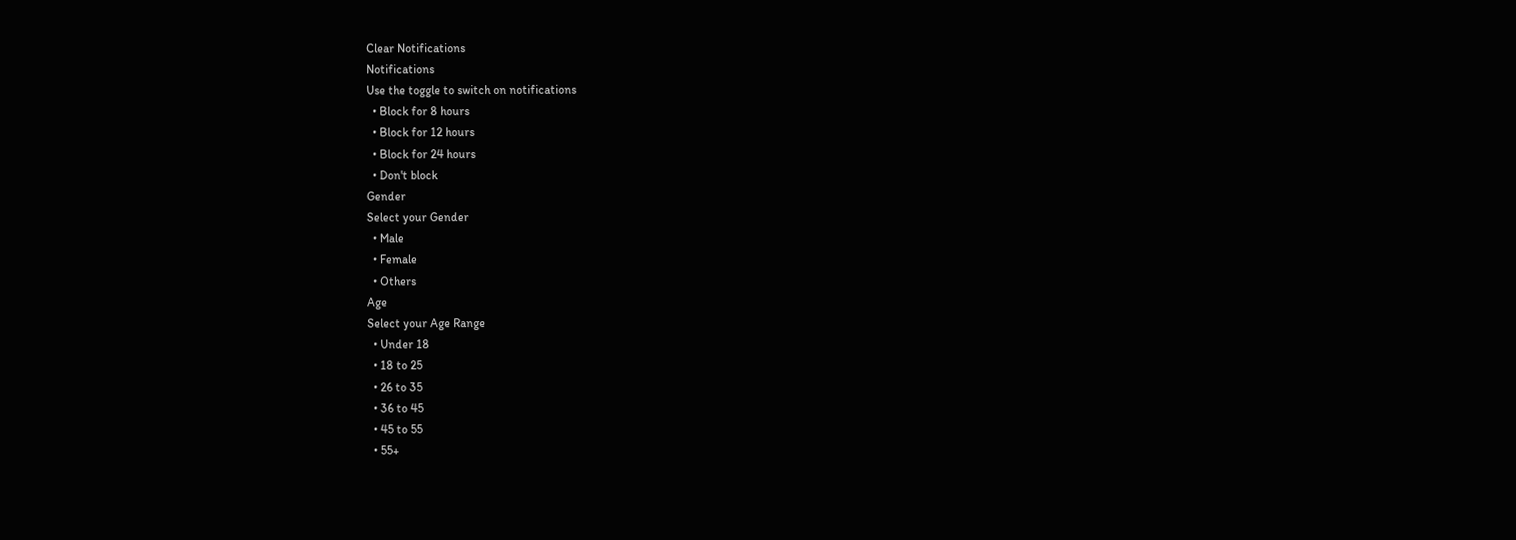Clear Notifications
Notifications
Use the toggle to switch on notifications
  • Block for 8 hours
  • Block for 12 hours
  • Block for 24 hours
  • Don't block
Gender
Select your Gender
  • Male
  • Female
  • Others
Age
Select your Age Range
  • Under 18
  • 18 to 25
  • 26 to 35
  • 36 to 45
  • 45 to 55
  • 55+